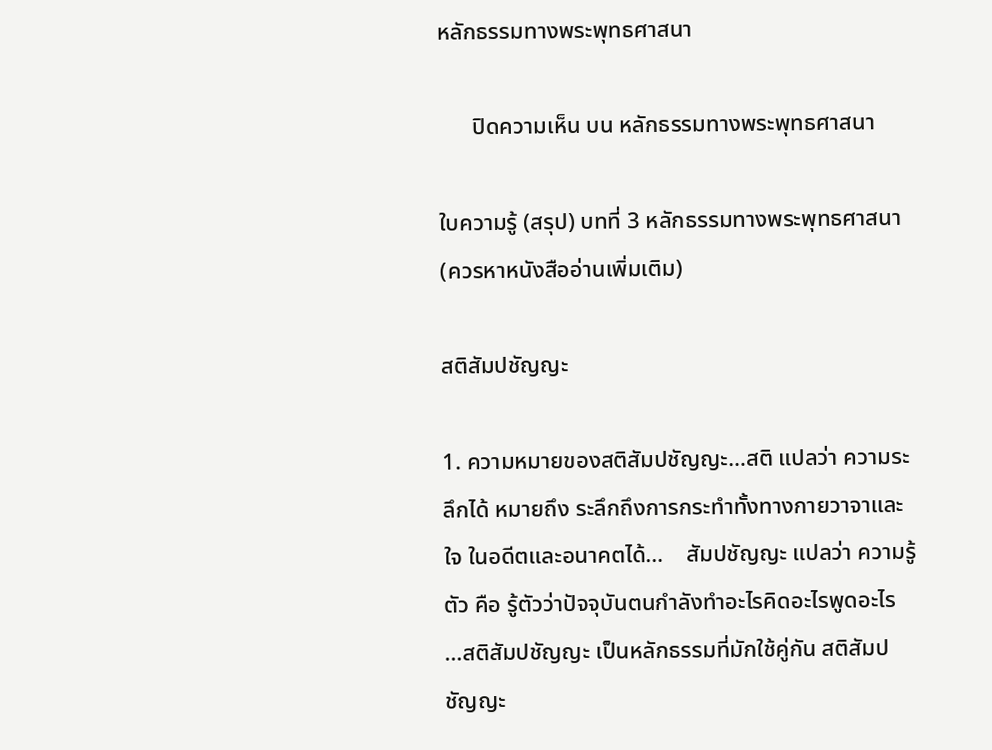หลักธรรมทางพระพุทธศาสนา

      ปิดความเห็น บน หลักธรรมทางพระพุทธศาสนา

ใบความรู้ (สรุป) บทที่ 3 หลักธรรมทางพระพุทธศาสนา (ควรหาหนังสืออ่านเพิ่มเติม)

สติสัมปชัญญะ

1. ความหมายของสติสัมปชัญญะ…สติ แปลว่า ความระลึกได้ หมายถึง ระลึกถึงการกระทำทั้งทางกายวาจาและใจ ในอดีตและอนาคตได้…    สัมปชัญญะ แปลว่า ความรู้ตัว คือ รู้ตัวว่าปัจจุบันตนกำลังทำอะไรคิดอะไรพูดอะไร …สติสัมปชัญญะ เป็นหลักธรรมที่มักใช้คู่กัน สติสัมปชัญญะ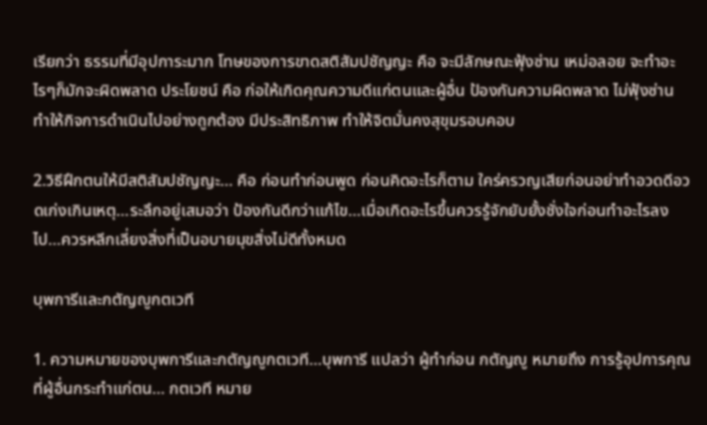เรียกว่า ธรรมที่มีอุปการะมาก โทษของการขาดสติสัมปชัญญะ คือ จะมีลักษณะฟุ้งซ่าน เหม่อลอย จะทำอะไรๆก็มักจะผิดพลาด ประโยชน์ คือ ก่อให้เกิดคุณความดีแก่ตนและผู้อื่น ป้องกันความผิดพลาด ไม่ฟุ้งซ่าน ทำให้กิจการดำเนินไปอย่างถูกต้อง มีประสิทธิภาพ ทำให้จิตมั่นคงสุขุมรอบคอบ

2.วิธีฝึกตนให้มีสติสัมปชัญญะ… คือ ก่อนทำก่อนพูด ก่อนคิดอะไรก็ตาม ใคร่ครวญเสียก่อนอย่าทำอวดดีอวดเก่งเกินเหตุ…ระลึกอยู่เสมอว่า ป้องกันดีกว่าแก้ไข…เมื่อเกิดอะไรขึ้นควรรู้จักยับยั้งชั่งใจก่อนทำอะไรลงไป…ควรหลีกเลี่ยงสิ่งที่เป็นอบายมุขสิ่งไม่ดีทั้งหมด

บุพการีและกตัญญูกตเวที

1. ความหมายของบุพการีและกตัญญูกตเวที…บุพการี แปลว่า ผู้ทำก่อน กตัญญู หมายถึง การรู้อุปการคุณที่ผู้อื่นกระทำแก่ตน… กตเวที หมาย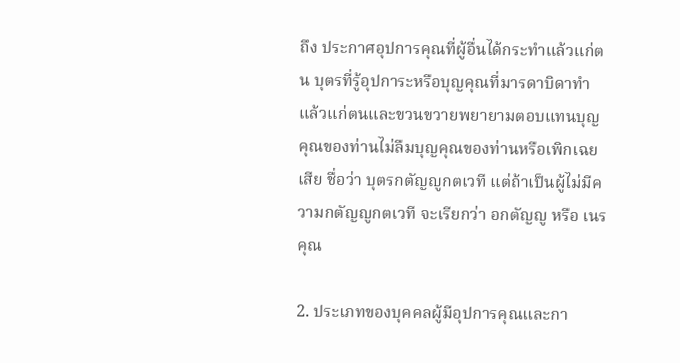ถึง ประกาศอุปการคุณที่ผู้อื่นได้กระทำแล้วแก่ตน บุตรที่รู้อุปการะหรือบุญคุณที่มารดาบิดาทำแล้วแก่ตนและขวนขวายพยายามตอบแทนบุญคุณของท่านไม่ลืมบุญคุณของท่านหรือเพิกเฉยเสีย ชื่อว่า บุตรกตัญญูกตเวที แต่ถ้าเป็นผู้ไม่มีความกตัญญูกตเวที จะเรียกว่า อกตัญญู หรือ เนรคุณ

2. ประเภทของบุคคลผู้มีอุปการคุณและกา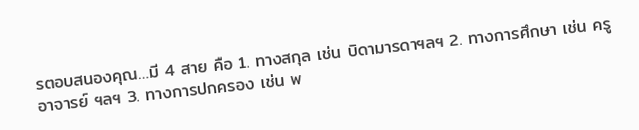รตอบสนองคุณ…มี 4 สาย คือ 1. ทางสกุล เช่น บิดามารดาฯลฯ 2. ทางการศึกษา เช่น ครูอาจารย์ ฯลฯ 3. ทางการปกครอง เช่น พ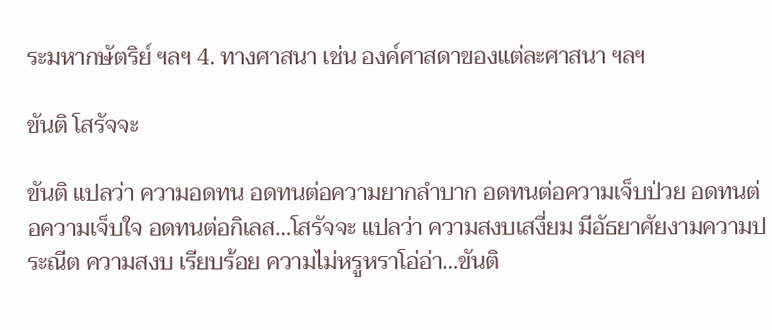ระมหากษัตริย์ ฯลฯ 4. ทางศาสนา เช่น องค์ศาสดาของแต่ละศาสนา ฯลฯ

ขันติ โสรัจจะ

ขันติ แปลว่า ความอดทน อดทนต่อความยากลำบาก อดทนต่อความเจ็บป่วย อดทนต่อความเจ็บใจ อดทนต่อกิเลส…โสรัจจะ แปลว่า ความสงบเสงี่ยม มีอัธยาศัยงามความประณีต ความสงบ เรียบร้อย ความไม่หรูหราโอ่อ่า…ขันติ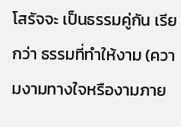โสรัจจะ เป็นธรรมคู่กัน เรียกว่า ธรรมที่ทำให้งาม (ความงามทางใจหรืองามภาย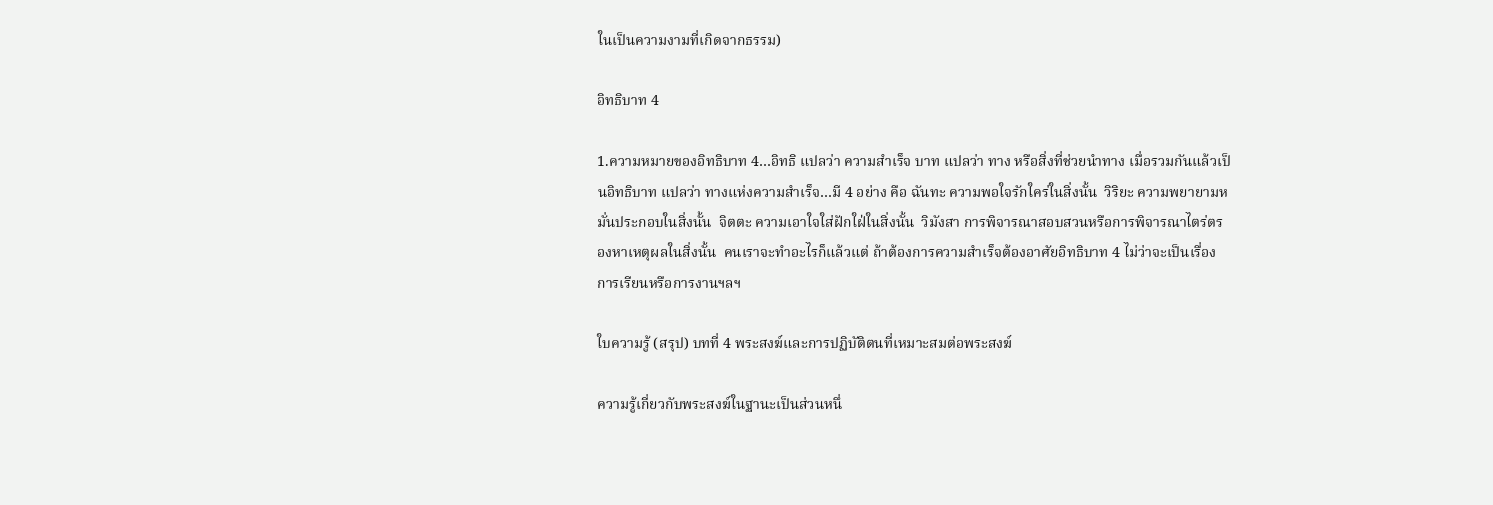ในเป็นความงามที่เกิดจากธรรม)

อิทธิบาท 4

1.ความหมายของอิทธิบาท 4…อิทธิ แปลว่า ความสำเร็จ บาท แปลว่า ทาง หรือสิ่งที่ช่วยนำทาง เมื่อรวมกันแล้วเป็นอิทธิบาท แปลว่า ทางแห่งความสำเร็จ…มี 4 อย่าง คือ ฉันทะ ความพอใจรักใคร่ในสิ่งนั้น  วิริยะ ความพยายามหมั่นประกอบในสิ่งนั้น  จิตตะ ความเอาใจใส่ฝักใฝ่ในสิ่งนั้น  วิมังสา การพิจารณาสอบสวนหรือการพิจารณาไตร่ตรองหาเหตุผลในสิ่งนั้น  คนเราจะทำอะไรก็แล้วแต่ ถ้าต้องการความสำเร็จต้องอาศัยอิทธิบาท 4 ไม่ว่าจะเป็นเรื่องการเรียนหรือการงานฯลฯ

ใบความรู้ (สรุป) บทที่ 4 พระสงฆ์และการปฏิบัติตนที่เหมาะสมต่อพระสงฆ์

ความรู้เกี่ยวกับพระสงฆ์ในฐานะเป็นส่วนหนึ่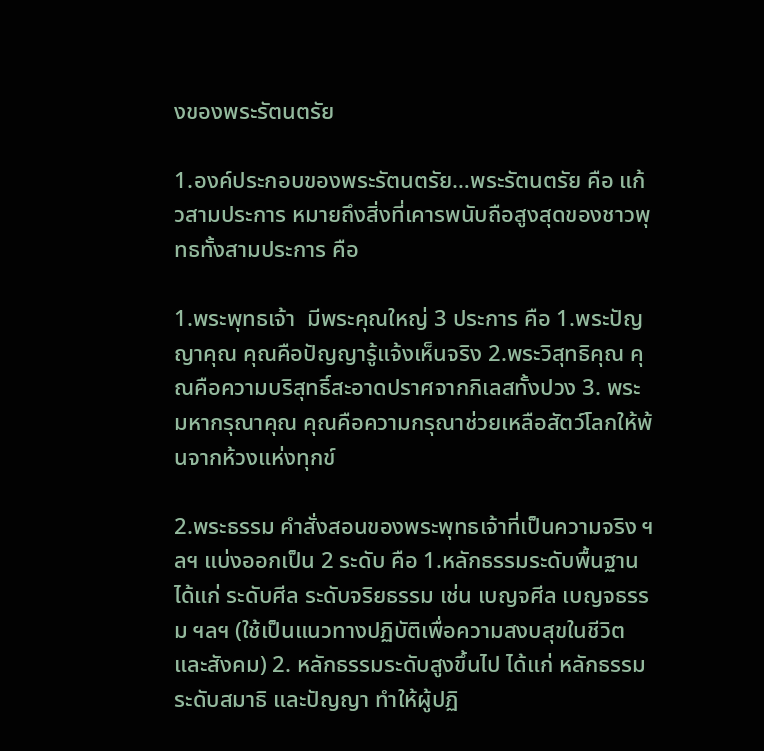งของพระรัตนตรัย

1.องค์ประกอบของพระรัตนตรัย…พระรัตนตรัย คือ แก้วสามประการ หมายถึงสิ่งที่เคารพนับถือสูงสุดของชาวพุทธทั้งสามประการ คือ

1.พระพุทธเจ้า  มีพระคุณใหญ่ 3 ประการ คือ 1.พระปัญญาคุณ คุณคือปัญญารู้แจ้งเห็นจริง 2.พระวิสุทธิคุณ คุณคือความบริสุทธิ์สะอาดปราศจากกิเลสทั้งปวง 3. พระมหากรุณาคุณ คุณคือความกรุณาช่วยเหลือสัตว์โลกให้พ้นจากห้วงแห่งทุกข์

2.พระธรรม คำสั่งสอนของพระพุทธเจ้าที่เป็นความจริง ฯลฯ แบ่งออกเป็น 2 ระดับ คือ 1.หลักธรรมระดับพื้นฐาน ได้แก่ ระดับศีล ระดับจริยธรรม เช่น เบญจศีล เบญจธรรม ฯลฯ (ใช้เป็นแนวทางปฏิบัติเพื่อความสงบสุขในชีวิตและสังคม) 2. หลักธรรมระดับสูงขึ้นไป ได้แก่ หลักธรรมระดับสมาธิ และปัญญา ทำให้ผู้ปฏิ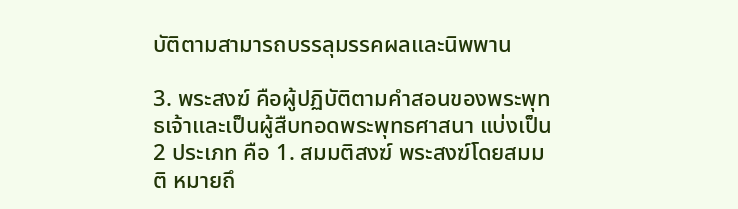บัติตามสามารถบรรลุมรรคผลและนิพพาน

3. พระสงฆ์ คือผู้ปฏิบัติตามคำสอนของพระพุทธเจ้าและเป็นผู้สืบทอดพระพุทธศาสนา แบ่งเป็น 2 ประเภท คือ 1. สมมติสงฆ์ พระสงฆ์โดยสมมติ หมายถึ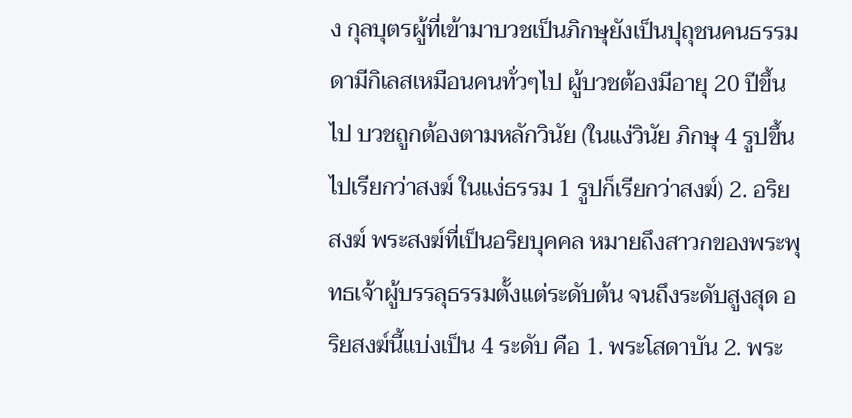ง กุลบุตรผู้ที่เข้ามาบวชเป็นภิกษุยังเป็นปุถุชนคนธรรมดามีกิเลสเหมือนคนทั่วๆไป ผู้บวชต้องมีอายุ 20 ปีขึ้นไป บวชถูกต้องตามหลักวินัย (ในแง่วินัย ภิกษุ 4 รูปขึ้นไปเรียกว่าสงฆ์ ในแง่ธรรม 1 รูปก็เรียกว่าสงฆ์) 2. อริยสงฆ์ พระสงฆ์ที่เป็นอริยบุคคล หมายถึงสาวกของพระพุทธเจ้าผู้บรรลุธรรมตั้งแต่ระดับต้น จนถึงระดับสูงสุด อริยสงฆ์นี้แบ่งเป็น 4 ระดับ คือ 1. พระโสดาบัน 2. พระ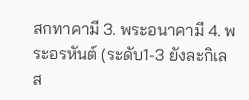สกทาคามี 3. พระอนาคามี 4. พระอรหันต์ (ระดับ1-3 ยังละกิเลส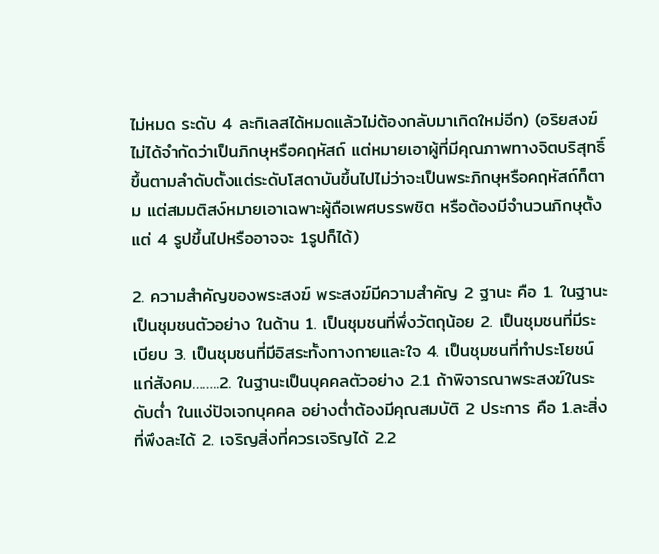ไม่หมด ระดับ 4 ละกิเลสได้หมดแล้วไม่ต้องกลับมาเกิดใหม่อีก) (อริยสงฆ์ไม่ได้จำกัดว่าเป็นภิกษุหรือคฤหัสถ์ แต่หมายเอาผู้ที่มีคุณภาพทางจิตบริสุทธิ์ขึ้นตามลำดับตั้งแต่ระดับโสดาบันขึ้นไปไม่ว่าจะเป็นพระภิกษุหรือคฤหัสถ์ก็ตาม แต่สมมติสง์หมายเอาเฉพาะผู้ถือเพศบรรพชิต หรือต้องมีจำนวนภิกษุตั้งแต่ 4 รูปขึ้นไปหรืออาจจะ 1รูปก็ได้)

2. ความสำคัญของพระสงฆ์ พระสงฆ์มีความสำคัญ 2 ฐานะ คือ 1. ในฐานะเป็นชุมชนตัวอย่าง ในด้าน 1. เป็นชุมชนที่พึ่งวัตถุน้อย 2. เป็นชุมชนที่มีระเบียบ 3. เป็นชุมชนที่มีอิสระทั้งทางกายและใจ 4. เป็นชุมชนที่ทำประโยชน์แก่สังคม……..2. ในฐานะเป็นบุคคลตัวอย่าง 2.1 ถ้าพิจารณาพระสงฆ์ในระดับต่ำ ในแง่ปัจเจกบุคคล อย่างต่ำต้องมีคุณสมบัติ 2 ประการ คือ 1.ละสิ่งที่พึงละได้ 2. เจริญสิ่งที่ควรเจริญได้ 2.2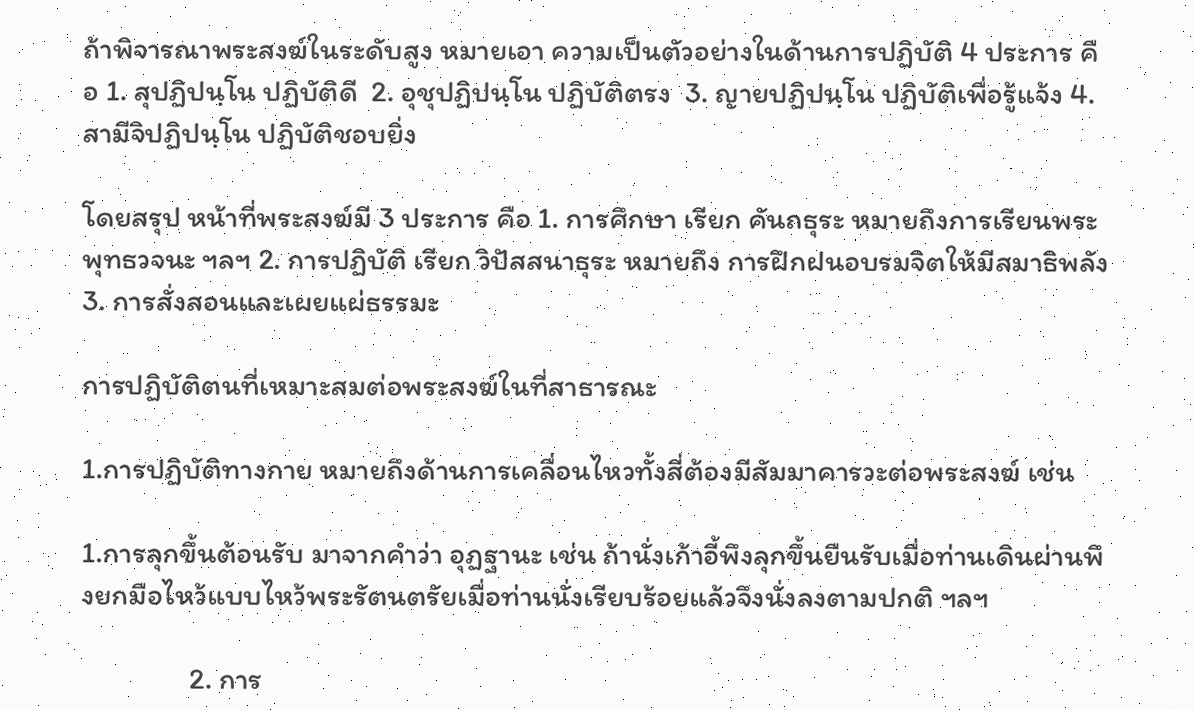ถ้าพิจารณาพระสงฆ์ในระดับสูง หมายเอา ความเป็นตัวอย่างในด้านการปฏิบัติ 4 ประการ คือ 1. สุปฏิปนฺโน ปฏิบัติดี  2. อุชุปฏิปนฺโน ปฏิบัติตรง  3. ญายปฏิปนฺโน ปฏิบัติเพื่อรู้แจ้ง 4. สามีจิปฏิปนฺโน ปฏิบัติชอบยิ่ง

โดยสรุป หน้าที่พระสงฆ์มี 3 ประการ คือ 1. การศึกษา เรียก คันถธุระ หมายถึงการเรียนพระพุทธวจนะ ฯลฯ 2. การปฏิบัติ เรียก วิปัสสนาธุระ หมายถึง การฝึกฝนอบรมจิตให้มีสมาธิพลัง 3. การสั่งสอนและเผยแผ่ธรรมะ

การปฏิบัติตนที่เหมาะสมต่อพระสงฆ์ในที่สาธารณะ

1.การปฏิบัติทางกาย หมายถึงด้านการเคลื่อนไหวทั้งสี่ต้องมีสัมมาคารวะต่อพระสงฆ์ เช่น

1.การลุกขึ้นต้อนรับ มาจากคำว่า อุฏฐานะ เช่น ถ้านั่งเก้าอี้พึงลุกขึ้นยืนรับเมื่อท่านเดินผ่านพึงยกมือไหว้แบบไหว้พระรัตนตรัยเมื่อท่านนั่งเรียบร้อยแล้วจึงนั่งลงตามปกติ ฯลฯ

                2. การ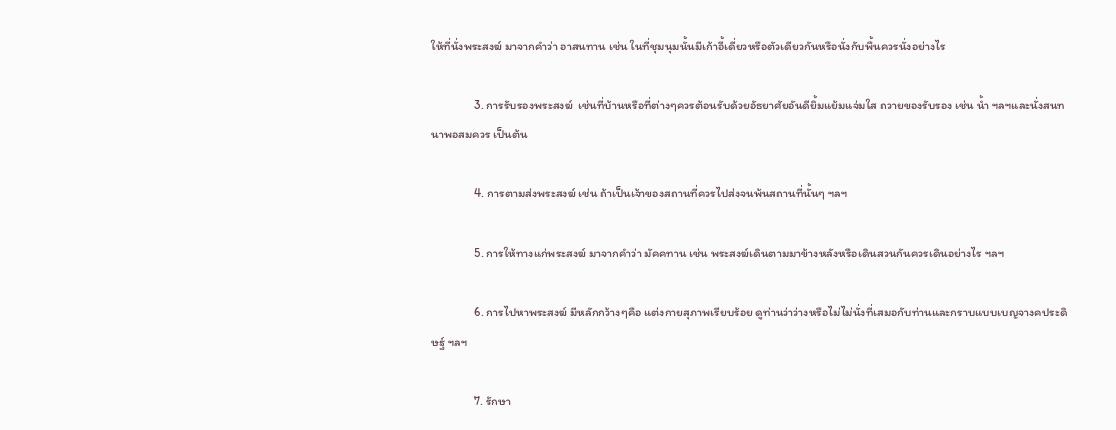ให้ที่นั่งพระสงฆ์ มาจากคำว่า อาสนทาน เช่น ในที่ชุมนุมนั้นมีเก้าอี้เดี่ยวหรือตัวเดียวกันหรือนั่งกับพื้นควรนั่งอย่างไร

                3. การรับรองพระสงฆ์  เช่นที่บ้านหรือที่ต่างๆควรต้อนรับด้วยอัธยาศัยอันดียิ้มแย้มแจ่มใส ถวายของรับรอง เช่น น้ำ ฯลฯและนั่งสนทนาพอสมควร เป็นต้น

                4. การตามส่งพระสงฆ์ เช่น ถ้าเป็นเจ้าของสถานที่ควรไปส่งจนพ้นสถานที่นั้นๆ ฯลฯ

                5. การให้ทางแก่พระสงฆ์ มาจากคำว่า มัคคทาน เช่น พระสงฆ์เดินตามมาข้างหลังหรือเดินสวนกันควรเดินอย่างไร ฯลฯ

                6. การไปหาพระสงฆ์ มีหลักกว้างๆคือ แต่งกายสุภาพเรียบร้อย ดูท่านว่าว่างหรือไม่ไม่นั่งที่เสมอกับท่านและกราบแบบเบญจางคประดิษฐ์ ฯลฯ

                7. รักษา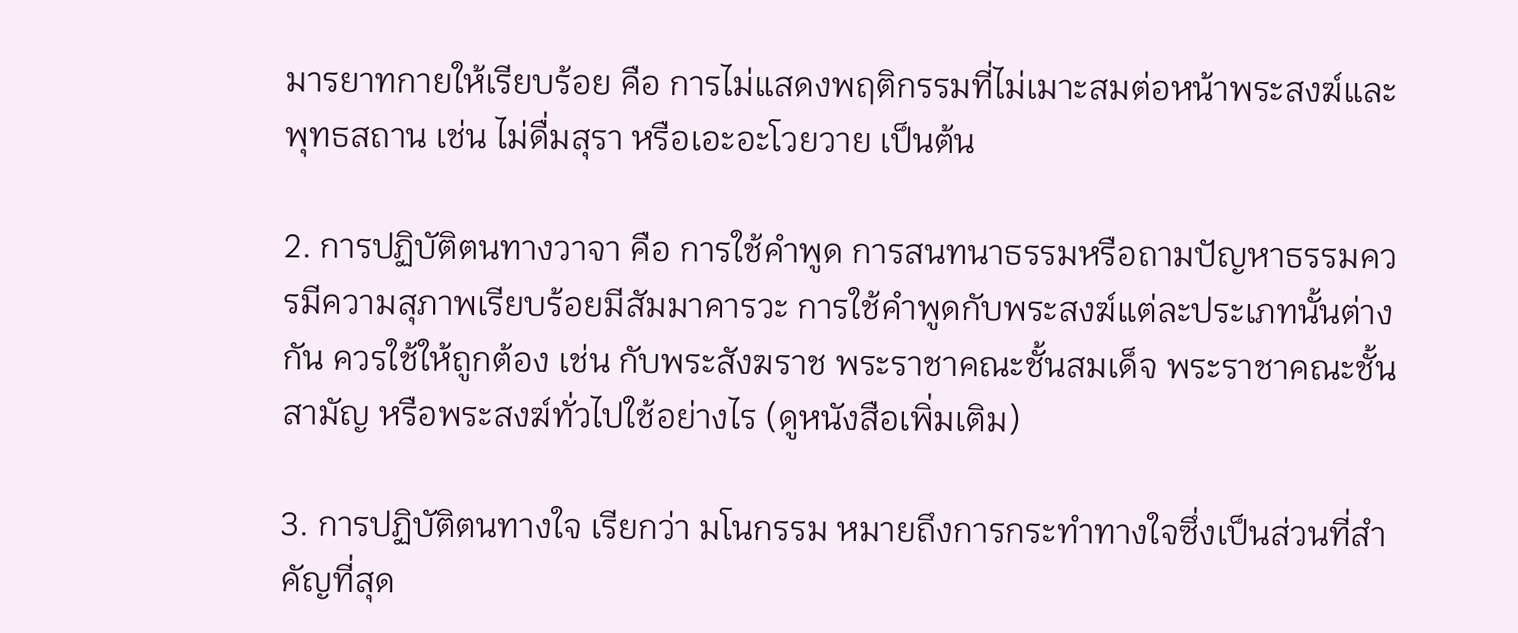มารยาทกายให้เรียบร้อย คือ การไม่แสดงพฤติกรรมที่ไม่เมาะสมต่อหน้าพระสงฆ์และพุทธสถาน เช่น ไม่ดื่มสุรา หรือเอะอะโวยวาย เป็นต้น

2. การปฏิบัติตนทางวาจา คือ การใช้คำพูด การสนทนาธรรมหรือถามปัญหาธรรมควรมีความสุภาพเรียบร้อยมีสัมมาคารวะ การใช้คำพูดกับพระสงฆ์แต่ละประเภทนั้นต่างกัน ควรใช้ให้ถูกต้อง เช่น กับพระสังฆราช พระราชาคณะชั้นสมเด็จ พระราชาคณะชั้นสามัญ หรือพระสงฆ์ทั่วไปใช้อย่างไร (ดูหนังสือเพิ่มเติม)

3. การปฏิบัติตนทางใจ เรียกว่า มโนกรรม หมายถึงการกระทำทางใจซึ่งเป็นส่วนที่สำคัญที่สุด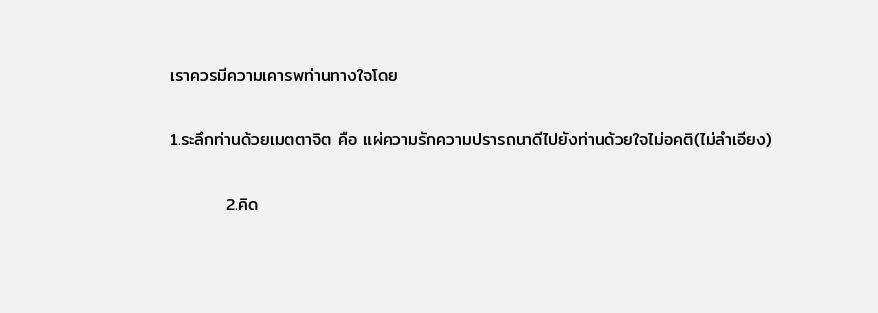เราควรมีความเคารพท่านทางใจโดย

1.ระลึกท่านด้วยเมตตาจิต คือ แผ่ความรักความปรารถนาดีไปยังท่านด้วยใจไม่อคติ(ไม่ลำเอียง)

         2.คิด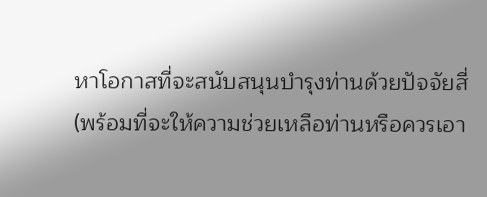หาโอกาสที่จะสนับสนุนบำรุงท่านด้วยปัจจัยสี่ (พร้อมที่จะให้ความช่วยเหลือท่านหรือควรเอา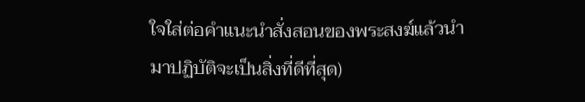ใจใส่ต่อคำแนะนำสั่งสอนของพระสงฆ์แล้วนำมาปฏิบัติจะเป็นสิ่งที่ดีที่สุด)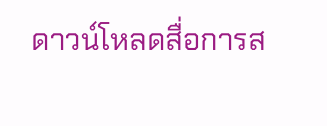ดาวน์โหลดสื่อการส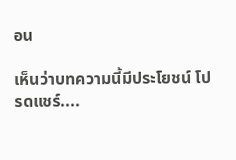อน

เห็นว่าบทความนี้มีประโยชน์ โปรดแชร์....